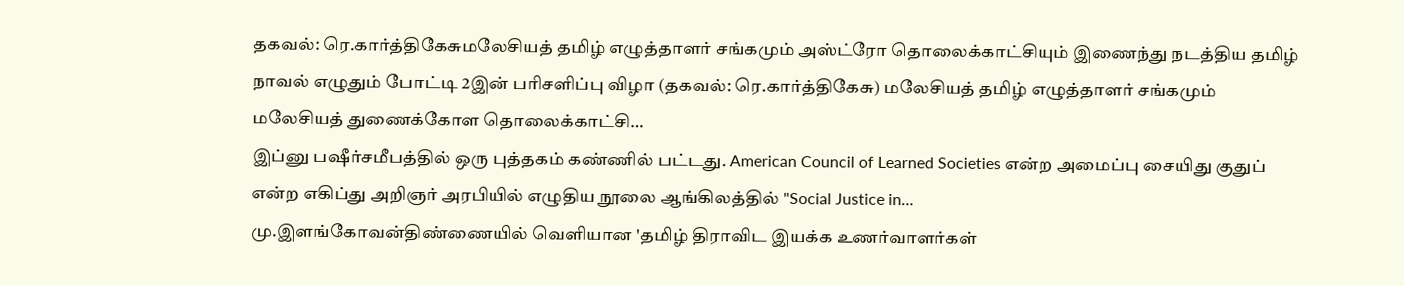தகவல்: ரெ.கார்த்திகேசுமலேசியத் தமிழ் எழுத்தாளர் சங்கமும் அஸ்ட்ரோ தொலைக்காட்சியும் இணைந்து நடத்திய தமிழ் நாவல் எழுதும் போட்டி 2இன் பரிசளிப்பு விழா (தகவல்: ரெ.கார்த்திகேசு) மலேசியத் தமிழ் எழுத்தாளர் சங்கமும் மலேசியத் துணைக்கோள தொலைக்காட்சி…
இப்னு பஷீர்சமீபத்தில் ஒரு புத்தகம் கண்ணில் பட்டது. American Council of Learned Societies என்ற அமைப்பு சையிது குதுப் என்ற எகிப்து அறிஞர் அரபியில் எழுதிய நூலை ஆங்கிலத்தில் "Social Justice in…
மு.இளங்கோவன்திண்ணையில் வெளியான 'தமிழ் திராவிட இயக்க உணர்வாளர்கள்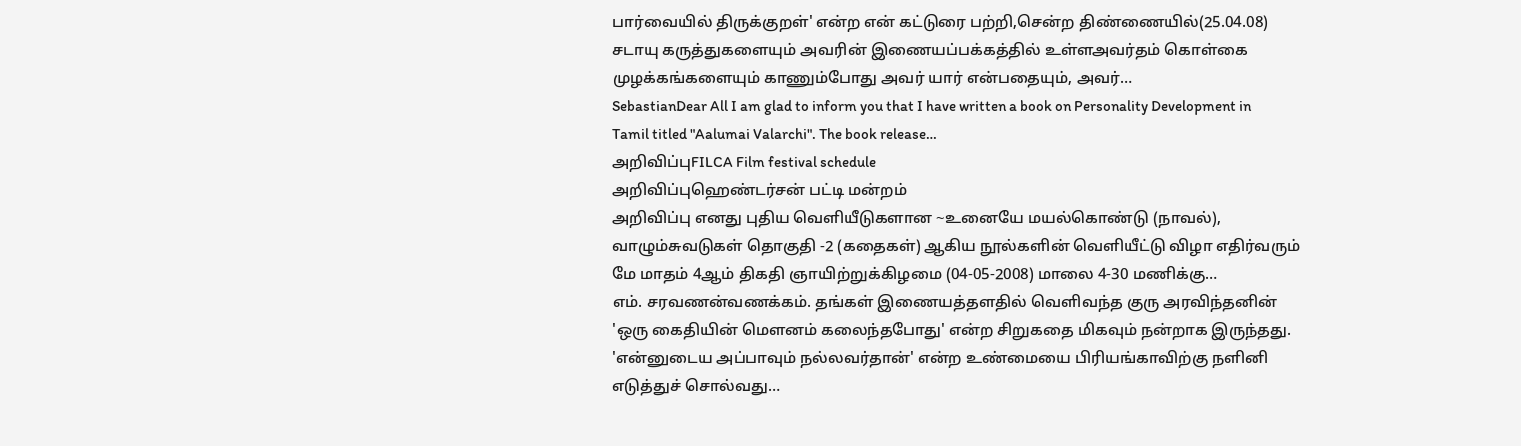பார்வையில் திருக்குறள்' என்ற என் கட்டுரை பற்றி,சென்ற திண்ணையில்(25.04.08) சடாயு கருத்துகளையும் அவரின் இணையப்பக்கத்தில் உள்ளஅவர்தம் கொள்கை முழக்கங்களையும் காணும்போது அவர் யார் என்பதையும், அவர்…
SebastianDear All I am glad to inform you that I have written a book on Personality Development in Tamil titled "Aalumai Valarchi". The book release…
அறிவிப்புFILCA Film festival schedule
அறிவிப்புஹெண்டர்சன் பட்டி மன்றம்
அறிவிப்பு எனது புதிய வெளியீடுகளான ~உனையே மயல்கொண்டு (நாவல்), வாழும்சுவடுகள் தொகுதி -2 (கதைகள்) ஆகிய நூல்களின் வெளியீட்டு விழா எதிர்வரும் மே மாதம் 4ஆம் திகதி ஞாயிற்றுக்கிழமை (04-05-2008) மாலை 4-30 மணிக்கு…
எம். சரவணன்வணக்கம். தங்கள் இணையத்தளதில் வெளிவந்த குரு அரவிந்தனின் 'ஒரு கைதியின் மௌனம் கலைந்தபோது' என்ற சிறுகதை மிகவும் நன்றாக இருந்தது. 'என்னுடைய அப்பாவும் நல்லவர்தான்' என்ற உண்மையை பிரியங்காவிற்கு நளினி எடுத்துச் சொல்வது…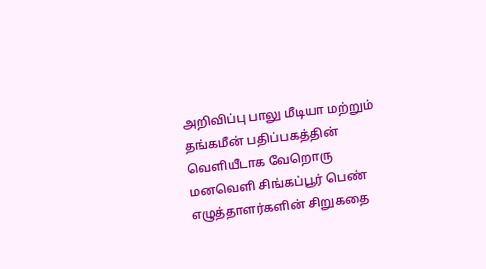அறிவிப்பு பாலு மீடியா மற்றும் தங்கமீன் பதிப்பகத்தின் வெளியீடாக வேறொரு மனவெளி சிங்கப்பூர் பெண் எழுத்தாளர்களின் சிறுகதை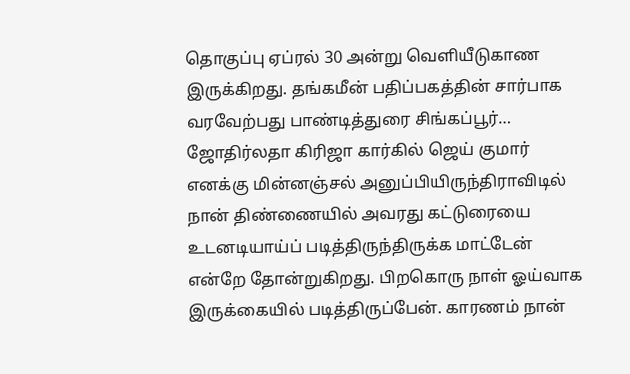தொகுப்பு ஏப்ரல் 30 அன்று வெளியீடுகாண இருக்கிறது. தங்கமீன் பதிப்பகத்தின் சார்பாக வரவேற்பது பாண்டித்துரை சிங்கப்பூர்…
ஜோதிர்லதா கிரிஜா கார்கில் ஜெய் குமார் எனக்கு மின்னஞ்சல் அனுப்பியிருந்திராவிடில் நான் திண்ணையில் அவரது கட்டுரையை உடனடியாய்ப் படித்திருந்திருக்க மாட்டேன் என்றே தோன்றுகிறது. பிறகொரு நாள் ஓய்வாக இருக்கையில் படித்திருப்பேன். காரணம் நான்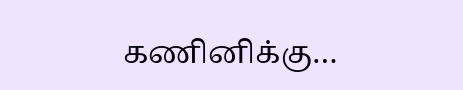கணினிக்கு…